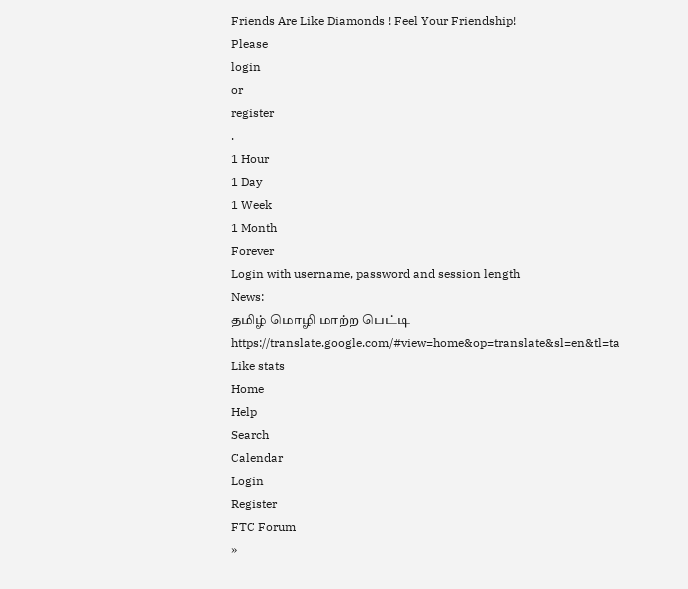Friends Are Like Diamonds ! Feel Your Friendship!
Please
login
or
register
.
1 Hour
1 Day
1 Week
1 Month
Forever
Login with username, password and session length
News:
தமிழ் மொழி மாற்ற பெட்டி
https://translate.google.com/#view=home&op=translate&sl=en&tl=ta
Like stats
Home
Help
Search
Calendar
Login
Register
FTC Forum
»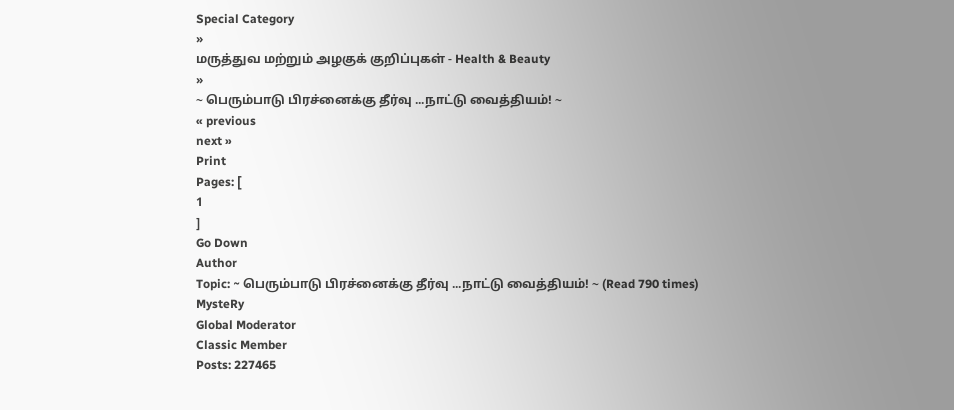Special Category
»
மருத்துவ மற்றும் அழகுக் குறிப்புகள் - Health & Beauty
»
~ பெரும்பாடு பிரச்னைக்கு தீர்வு ...நாட்டு வைத்தியம்! ~
« previous
next »
Print
Pages: [
1
]
Go Down
Author
Topic: ~ பெரும்பாடு பிரச்னைக்கு தீர்வு ...நாட்டு வைத்தியம்! ~ (Read 790 times)
MysteRy
Global Moderator
Classic Member
Posts: 227465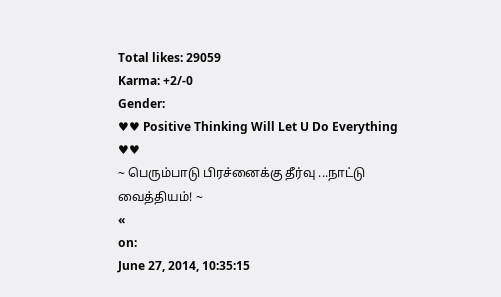Total likes: 29059
Karma: +2/-0
Gender:
♥♥ Positive Thinking Will Let U Do Everything ♥♥
~ பெரும்பாடு பிரச்னைக்கு தீர்வு ...நாட்டு வைத்தியம்! ~
«
on:
June 27, 2014, 10:35:15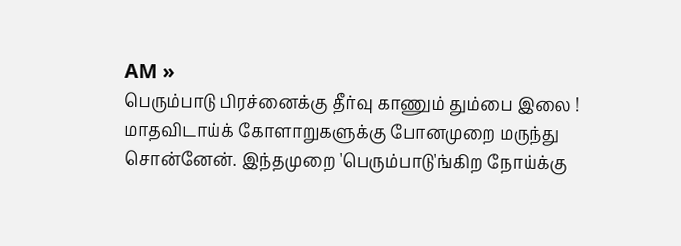AM »
பெரும்பாடு பிரச்னைக்கு தீர்வு காணும் தும்பை இலை !
மாதவிடாய்க் கோளாறுகளுக்கு போனமுறை மருந்து சொன்னேன். இந்தமுறை 'பெரும்பாடு'ங்கிற நோய்க்கு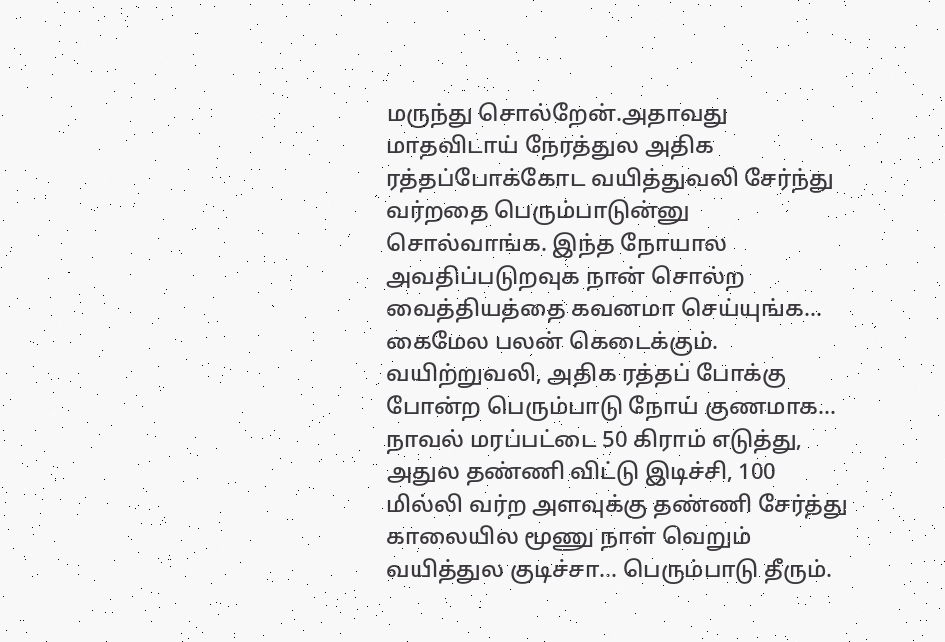மருந்து சொல்றேன்.அதாவது மாதவிடாய் நேரத்துல அதிக ரத்தப்போக்கோட வயித்துவலி சேர்ந்து வர்றதை பெரும்பாடுன்னு சொல்வாங்க. இந்த நோயால அவதிப்படுறவுக நான் சொல்ற வைத்தியத்தை கவனமா செய்யுங்க... கைமேல பலன் கெடைக்கும்.
வயிற்றுவலி, அதிக ரத்தப் போக்கு போன்ற பெரும்பாடு நோய் குணமாக...
நாவல் மரப்பட்டை 50 கிராம் எடுத்து, அதுல தண்ணி விட்டு இடிச்சி, 100 மில்லி வர்ற அளவுக்கு தண்ணி சேர்த்து காலையில மூணு நாள் வெறும் வயித்துல குடிச்சா... பெரும்பாடு தீரும்.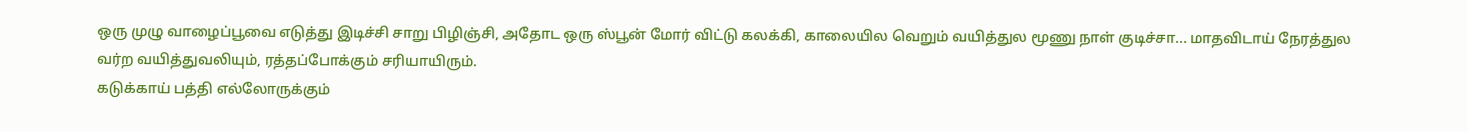ஒரு முழு வாழைப்பூவை எடுத்து இடிச்சி சாறு பிழிஞ்சி, அதோட ஒரு ஸ்பூன் மோர் விட்டு கலக்கி, காலையில வெறும் வயித்துல மூணு நாள் குடிச்சா... மாதவிடாய் நேரத்துல வர்ற வயித்துவலியும், ரத்தப்போக்கும் சரியாயிரும்.
கடுக்காய் பத்தி எல்லோருக்கும்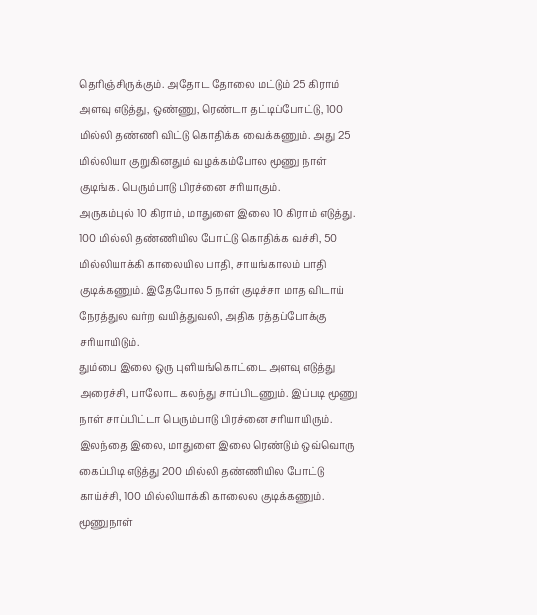தெரிஞ்சிருக்கும். அதோட தோலை மட்டும் 25 கிராம் அளவு எடுத்து, ஒண்ணு, ரெண்டா தட்டிப்போட்டு, 100 மில்லி தண்ணி விட்டு கொதிக்க வைக்கணும். அது 25 மில்லியா குறுகினதும் வழக்கம்போல மூணு நாள் குடிங்க. பெரும்பாடு பிரச்னை சரியாகும்.
அருகம்புல் 10 கிராம், மாதுளை இலை 10 கிராம் எடுத்து. 100 மில்லி தண்ணியில போட்டு கொதிக்க வச்சி, 50 மில்லியாக்கி காலையில பாதி, சாயங்காலம் பாதி குடிக்கணும். இதேபோல 5 நாள் குடிச்சா மாத விடாய் நேரத்துல வர்ற வயித்துவலி, அதிக ரத்தப்போக்கு சரியாயிடும்.
தும்பை இலை ஒரு புளியங்கொட்டை அளவு எடுத்து அரைச்சி, பாலோட கலந்து சாப்பிடணும். இப்படி மூணு நாள் சாப்பிட்டா பெரும்பாடு பிரச்னை சரியாயிரும்.
இலந்தை இலை, மாதுளை இலை ரெண்டும் ஒவ்வொரு கைப்பிடி எடுத்து 200 மில்லி தண்ணியில போட்டு காய்ச்சி, 100 மில்லியாக்கி காலைல குடிக்கணும். மூணுநாள்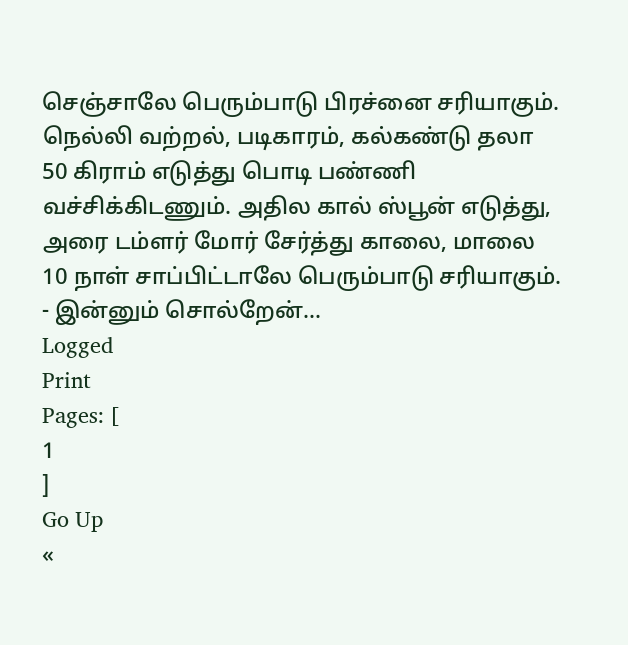செஞ்சாலே பெரும்பாடு பிரச்னை சரியாகும்.
நெல்லி வற்றல், படிகாரம், கல்கண்டு தலா 50 கிராம் எடுத்து பொடி பண்ணி வச்சிக்கிடணும். அதில கால் ஸ்பூன் எடுத்து, அரை டம்ளர் மோர் சேர்த்து காலை, மாலை 10 நாள் சாப்பிட்டாலே பெரும்பாடு சரியாகும்.
- இன்னும் சொல்றேன்...
Logged
Print
Pages: [
1
]
Go Up
«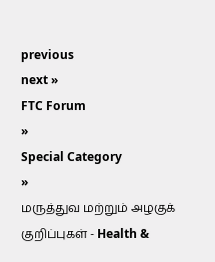previous
next »
FTC Forum
»
Special Category
»
மருத்துவ மற்றும் அழகுக் குறிப்புகள் - Health &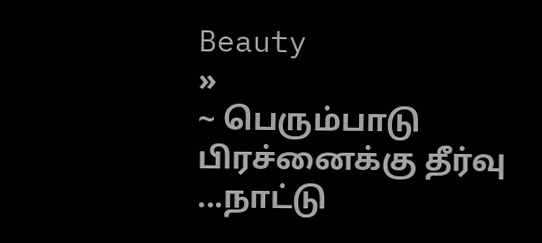Beauty
»
~ பெரும்பாடு பிரச்னைக்கு தீர்வு ...நாட்டு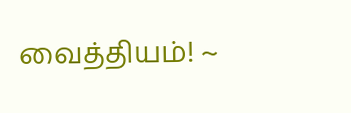வைத்தியம்! ~